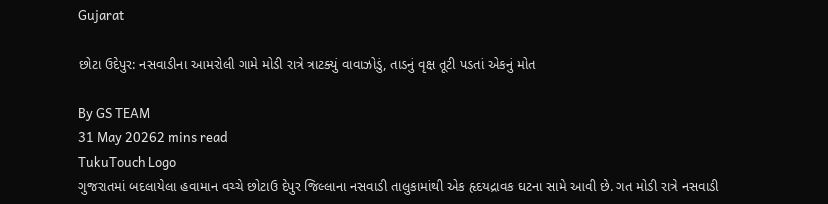Gujarat

છોટા ઉદેપુર: નસવાડીના આમરોલી ગામે મોડી રાત્રે ત્રાટક્યું વાવાઝોડું, તાડનું વૃક્ષ તૂટી પડતાં એકનું મોત

By GS TEAM
31 May 20262 mins read
TukuTouch Logo
ગુજરાતમાં બદલાયેલા હવામાન વચ્ચે છોટાઉ દેપુર જિલ્લાના નસવાડી તાલુકામાંથી એક હૃદયદ્રાવક ઘટના સામે આવી છે. ગત મોડી રાત્રે નસવાડી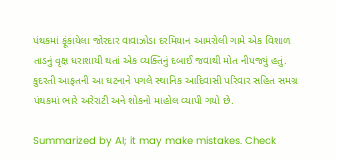પંથકમાં ફૂંકાયેલા જોરદાર વાવાઝોડા દરમિયાન આમરોલી ગામે એક વિશાળ તાડનું વૃક્ષ ધરાશાયી થતાં એક વ્યક્તિનું દબાઈ જવાથી મોત નીપજ્યું હતું. કુદરતી આફતની આ ઘટનાને પગલે સ્થાનિક આદિવાસી પરિવાર સહિત સમગ્ર પંથકમાં ભારે અરેરાટી અને શોકનો માહોલ વ્યાપી ગયો છે.

Summarized by AI; it may make mistakes. Check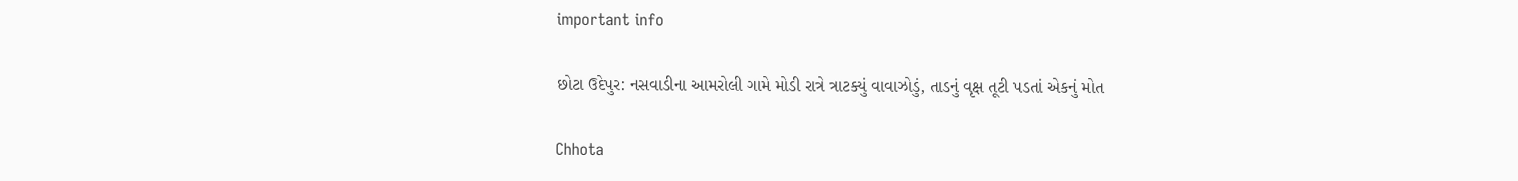important info

છોટા ઉદેપુર: નસવાડીના આમરોલી ગામે મોડી રાત્રે ત્રાટક્યું વાવાઝોડું, તાડનું વૃક્ષ તૂટી પડતાં એકનું મોત

Chhota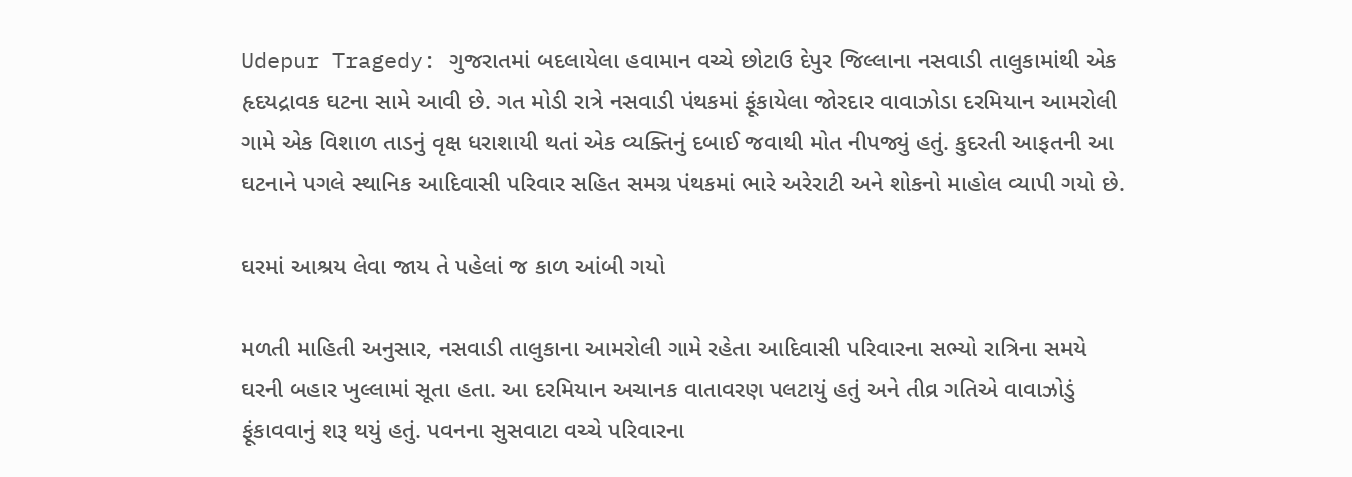Udepur Tragedy: ગુજરાતમાં બદલાયેલા હવામાન વચ્ચે છોટાઉ દેપુર જિલ્લાના નસવાડી તાલુકામાંથી એક હૃદયદ્રાવક ઘટના સામે આવી છે. ગત મોડી રાત્રે નસવાડી પંથકમાં ફૂંકાયેલા જોરદાર વાવાઝોડા દરમિયાન આમરોલી ગામે એક વિશાળ તાડનું વૃક્ષ ધરાશાયી થતાં એક વ્યક્તિનું દબાઈ જવાથી મોત નીપજ્યું હતું. કુદરતી આફતની આ ઘટનાને પગલે સ્થાનિક આદિવાસી પરિવાર સહિત સમગ્ર પંથકમાં ભારે અરેરાટી અને શોકનો માહોલ વ્યાપી ગયો છે.

ઘરમાં આશ્રય લેવા જાય તે પહેલાં જ કાળ આંબી ગયો

મળતી માહિતી અનુસાર, નસવાડી તાલુકાના આમરોલી ગામે રહેતા આદિવાસી પરિવારના સભ્યો રાત્રિના સમયે ઘરની બહાર ખુલ્લામાં સૂતા હતા. આ દરમિયાન અચાનક વાતાવરણ પલટાયું હતું અને તીવ્ર ગતિએ વાવાઝોડું ફૂંકાવવાનું શરૂ થયું હતું. પવનના સુસવાટા વચ્ચે પરિવારના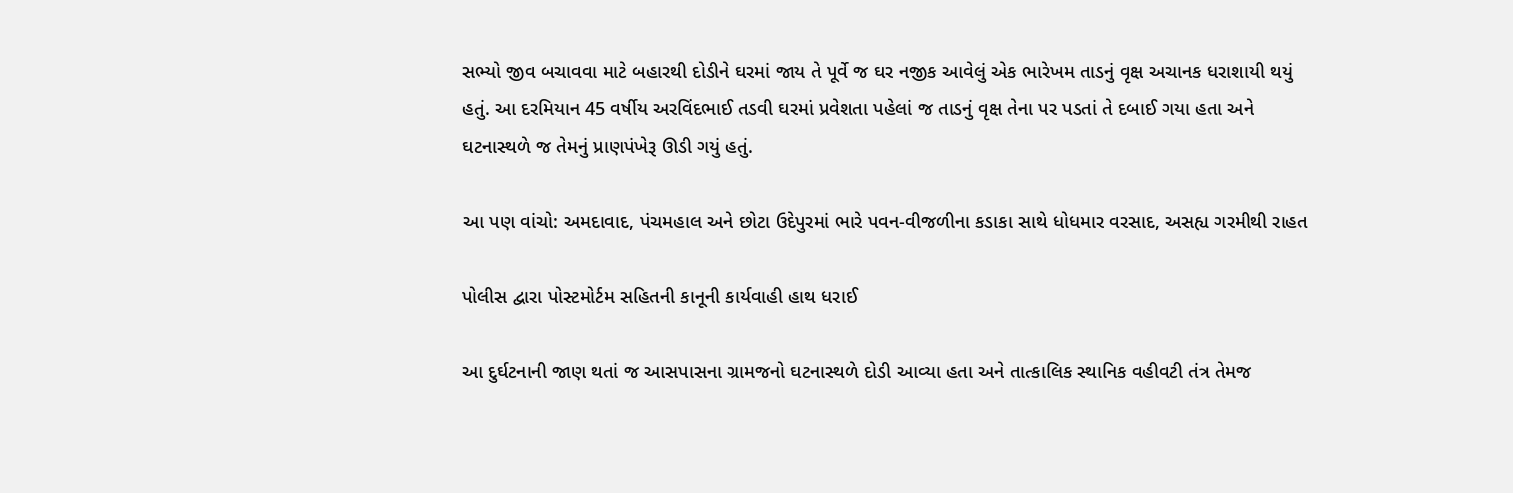સભ્યો જીવ બચાવવા માટે બહારથી દોડીને ઘરમાં જાય તે પૂર્વે જ ઘર નજીક આવેલું એક ભારેખમ તાડનું વૃક્ષ અચાનક ધરાશાયી થયું હતું. આ દરમિયાન 45 વર્ષીય અરવિંદભાઈ તડવી ઘરમાં પ્રવેશતા પહેલાં જ તાડનું વૃક્ષ તેના પર પડતાં તે દબાઈ ગયા હતા અને ઘટનાસ્થળે જ તેમનું પ્રાણપંખેરૂ ઊડી ગયું હતું.

આ પણ વાંચો: અમદાવાદ, પંચમહાલ અને છોટા ઉદેપુરમાં ભારે પવન-વીજળીના કડાકા સાથે ધોધમાર વરસાદ, અસહ્ય ગરમીથી રાહત

પોલીસ દ્વારા પોસ્ટમોર્ટમ સહિતની કાનૂની કાર્યવાહી હાથ ધરાઈ

આ દુર્ઘટનાની જાણ થતાં જ આસપાસના ગ્રામજનો ઘટનાસ્થળે દોડી આવ્યા હતા અને તાત્કાલિક સ્થાનિક વહીવટી તંત્ર તેમજ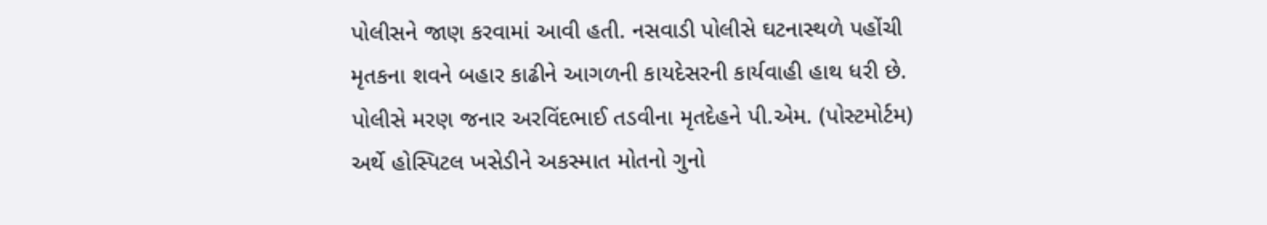પોલીસને જાણ કરવામાં આવી હતી. નસવાડી પોલીસે ઘટનાસ્થળે પહોંચી મૃતકના શવને બહાર કાઢીને આગળની કાયદેસરની કાર્યવાહી હાથ ધરી છે. પોલીસે મરણ જનાર અરવિંદભાઈ તડવીના મૃતદેહને પી.એમ. (પોસ્ટમોર્ટમ) અર્થે હોસ્પિટલ ખસેડીને અકસ્માત મોતનો ગુનો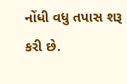નોંધી વધુ તપાસ શરૂ કરી છે.